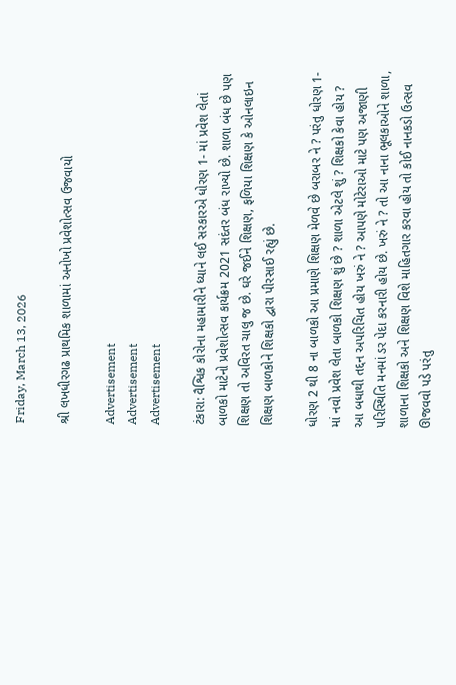Friday, March 13, 2026

શ્રી લખધીરગઢ પ્રાથમિક શાળામાં અનોખો પ્રવેશોત્સવ ઉજવાયો

Advertisement
Advertisement
Advertisement

ટંકારા: વૈશ્વિક કોરોના મહામારીને ધ્યાને લઈ સરકારએ ધોરણ 1- માં પ્રવેશ લેતાં બાળકો માટેનો પ્રવેશોત્સવ કાર્યક્રમ 2021 સદંતર બંધ રાખ્યો છે. શાળા બંધ છે પણ શિક્ષણ તો અવિરત ચાલુ જ છે. ઘરે જઈને શિક્ષણ, ફળિયા શિક્ષણ કે ઓનલાઇન શિક્ષણ બાળકોને શિક્ષકો દ્વારા પીરસાઈ રહ્યું છે.

ધોરણ 2 થી 8 ના બાળકો આ પ્રમાણે શિક્ષણ મેળવે છે બરાબર ને ? પરંતુ ધોરણ 1- માં નવો પ્રવેશ લેતા બાળકો શિક્ષણ શું છે ? શાળા એટલે શું ? શિક્ષકો કેવા હોય ? આ બધાથી તદ્દન અપરિચિત હોય ખરું ને ? આપણે મોટેરાઓ માટે પણ અજાણી પરિસ્થિતિ મનમાં ડર પેદા કરનારી હોય છે. ખરું ને ? તો આ નાના ભૂલકાઓને શાળા, શાળાના શિક્ષકો અને શિક્ષણ વિશે માહિતગાર કરવા હોય તો કોઈ નાનકડો ઉત્સવ ઊજવવો પડે પરંતુ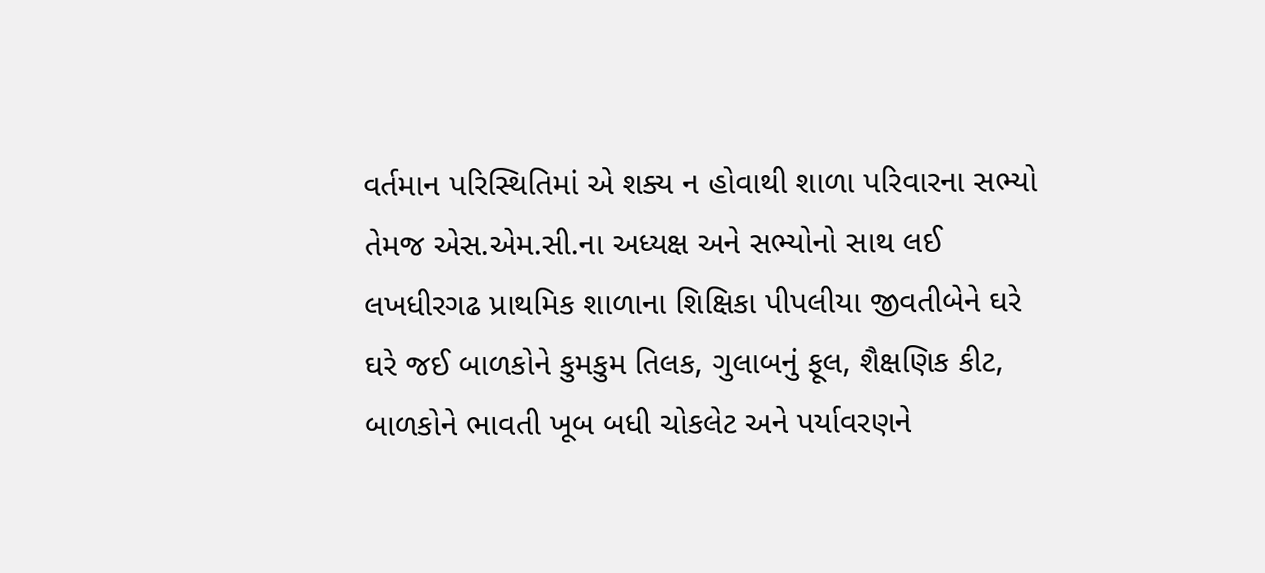વર્તમાન પરિસ્થિતિમાં એ શક્ય ન હોવાથી શાળા પરિવારના સભ્યો તેમજ એસ.એમ.સી.ના અધ્યક્ષ અને સભ્યોનો સાથ લઈ લખધીરગઢ પ્રાથમિક શાળાના શિક્ષિકા પીપલીયા જીવતીબેને ઘરે ઘરે જઈ બાળકોને કુમકુમ તિલક, ગુલાબનું ફૂલ, શૈક્ષણિક કીટ, બાળકોને ભાવતી ખૂબ બધી ચોકલેટ અને પર્યાવરણને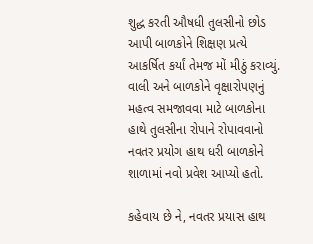શુદ્ધ કરતી ઔષધી તુલસીનો છોડ આપી બાળકોને શિક્ષણ પ્રત્યે આકર્ષિત કર્યાં તેમજ મોં મીઠું કરાવ્યું. વાલી અને બાળકોને વૃક્ષારોપણનું મહત્વ સમજાવવા માટે બાળકોના હાથે તુલસીના રોપાને રોપાવવાનો નવતર પ્રયોગ હાથ ધરી બાળકોને શાળામાં નવો પ્રવેશ આપ્યો હતો.

કહેવાય છે ને, નવતર પ્રયાસ હાથ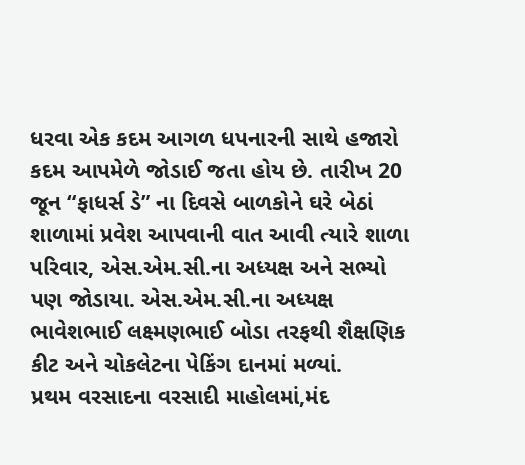ધરવા એક કદમ આગળ ધપનારની સાથે હજારો કદમ આપમેળે જોડાઈ જતા હોય છે. તારીખ 20 જૂન “ફાધર્સ ડે” ના દિવસે બાળકોને ઘરે બેઠાં શાળામાં પ્રવેશ આપવાની વાત આવી ત્યારે શાળા પરિવાર, એસ.એમ.સી.ના અધ્યક્ષ અને સભ્યો પણ જોડાયા. એસ.એમ.સી.ના અધ્યક્ષ ભાવેશભાઈ લક્ષ્મણભાઈ બોડા તરફથી શૈક્ષણિક કીટ અને ચોકલેટના પેકિંગ દાનમાં મળ્યાં.
પ્રથમ વરસાદના વરસાદી માહોલમાં,મંદ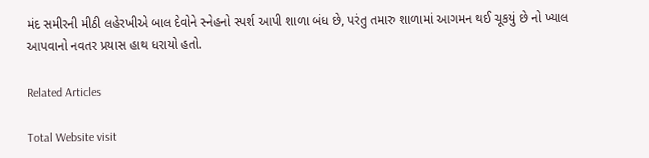મંદ સમીરની મીઠી લહેરખીએ બાલ દેવોને સ્નેહનો સ્પર્શ આપી શાળા બંધ છે, પરંતુ તમારુ શાળામાં આગમન થઈ ચૂકયું છે નો ખ્યાલ આપવાનો નવતર પ્રયાસ હાથ ધરાયો હતો.

Related Articles

Total Website visit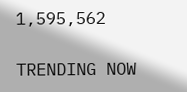1,595,562

TRENDING NOW